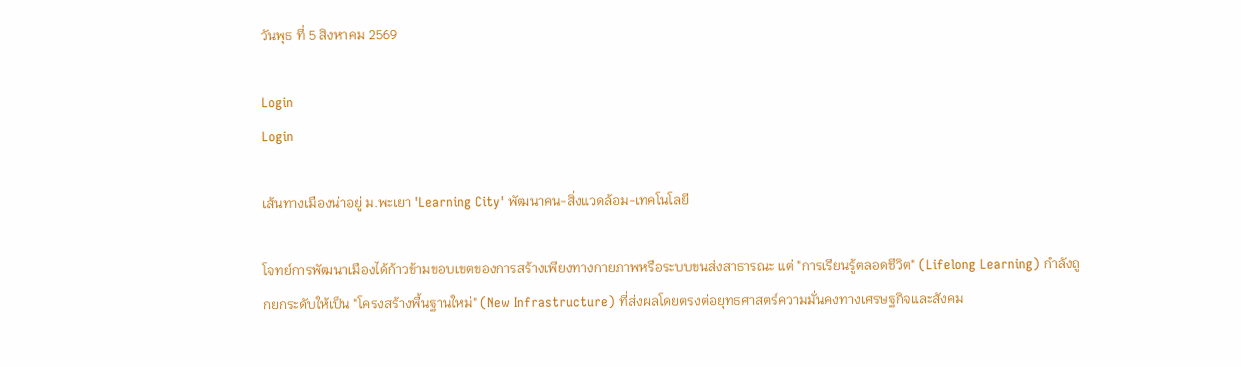วันพุธ ที่ 5 สิงหาคม 2569

Login
Login

เส้นทางเมืองน่าอยู่ ม.พะเยา 'Learning City' พัฒนาคน-สิ่งแวดล้อม-เทคโนโลยี

โจทย์การพัฒนาเมืองได้ก้าวข้ามขอบเขตของการสร้างเพียงทางกายภาพหรือระบบขนส่งสาธารณะ แต่ "การเรียนรู้ตลอดชีวิต" (Lifelong Learning) กำลังถูกยกระดับให้เป็น "โครงสร้างพื้นฐานใหม่" (New Infrastructure) ที่ส่งผลโดยตรงต่อยุทธศาสตร์ความมั่นคงทางเศรษฐกิจและสังคม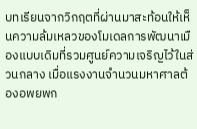บทเรียนจากวิกฤตที่ผ่านมาสะท้อนให้เห็นความล้มเหลวของโมเดลการพัฒนาเมืองแบบเดิมที่รวมศูนย์ความเจริญไว้ในส่วนกลาง เมื่อแรงงานจำนวนมหาศาลต้องอพยพก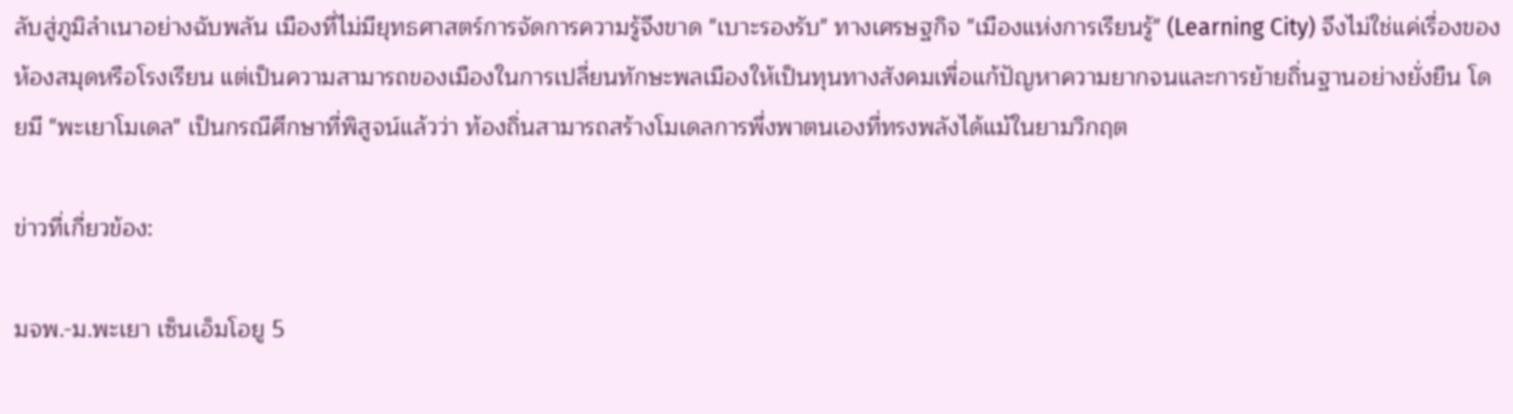ลับสู่ภูมิลำเนาอย่างฉับพลัน เมืองที่ไม่มียุทธศาสตร์การจัดการความรู้จึงขาด "เบาะรองรับ" ทางเศรษฐกิจ "เมืองแห่งการเรียนรู้" (Learning City) จึงไม่ใช่แค่เรื่องของห้องสมุดหรือโรงเรียน แต่เป็นความสามารถของเมืองในการเปลี่ยนทักษะพลเมืองให้เป็นทุนทางสังคมเพื่อแก้ปัญหาความยากจนและการย้ายถิ่นฐานอย่างยั่งยืน โดยมี "พะเยาโมเดล" เป็นกรณีศึกษาที่พิสูจน์แล้วว่า ท้องถิ่นสามารถสร้างโมเดลการพึ่งพาตนเองที่ทรงพลังได้แม้ในยามวิกฤต

ข่าวที่เกี่ยวข้อง:

มจพ.-ม.พะเยา เซ็นเอ็มโอยู 5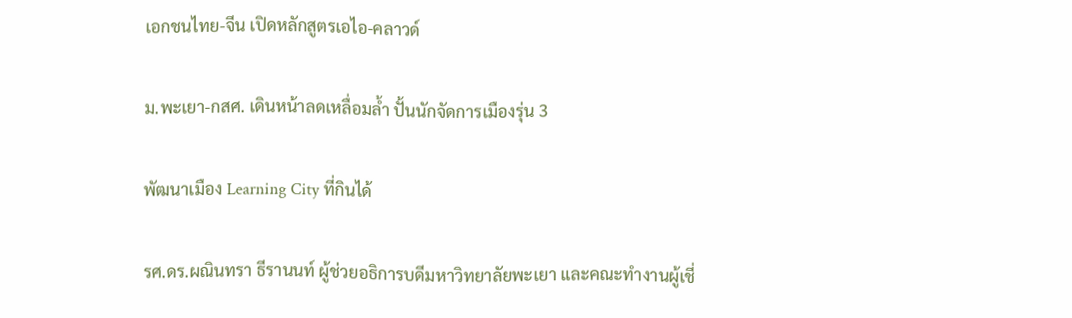เอกชนไทย-จีน เปิดหลักสูตรเอไอ-คลาวด์

ม.พะเยา-กสศ. เดินหน้าลดเหลื่อมล้ำ ปั้นนักจัดการเมืองรุ่น 3

พัฒนาเมือง Learning City ที่กินได้

รศ.ดร.ผณินทรา ธีรานนท์ ผู้ช่วยอธิการบดีมหาวิทยาลัยพะเยา และคณะทำงานผู้เชี่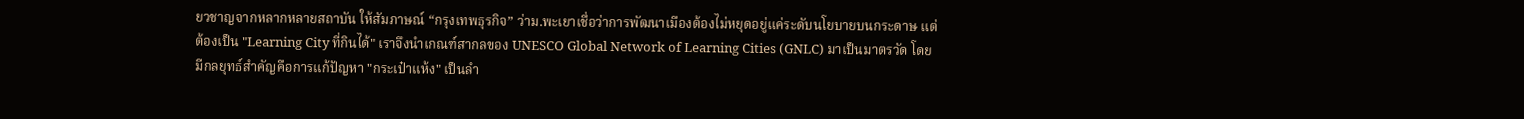ยวชาญจากหลากหลายสถาบัน ให้สัมภาษณ์ “กรุงเทพธุรกิจ” ว่าม.พะเยาเชื่อว่าการพัฒนาเมืองต้องไม่หยุดอยู่แค่ระดับนโยบายบนกระดาษ แต่ต้องเป็น "Learning City ที่กินได้" เราจึงนำเกณฑ์สากลของ UNESCO Global Network of Learning Cities (GNLC) มาเป็นมาตรวัด โดยมีกลยุทธ์สำคัญคือการแก้ปัญหา "กระเป๋าแห้ง" เป็นลำ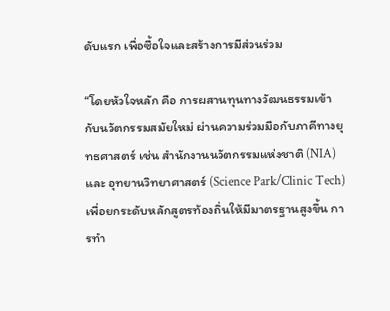ดับแรก เพื่อซื้อใจและสร้างการมีส่วนร่วม

“โดยหัวใจหลัก คือ การผสานทุนทางวัฒนธรรมเข้ากับนวัตกรรมสมัยใหม่ ผ่านความร่วมมือกับภาคีทางยุทธศาสตร์ เช่น สำนักงานนวัตกรรมแห่งชาติ (NIA) และ อุทยานวิทยาศาสตร์ (Science Park/Clinic Tech) เพื่อยกระดับหลักสูตรท้องถิ่นให้มีมาตรฐานสูงขึ้น การทำ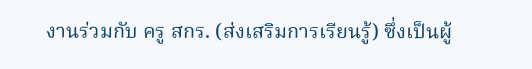งานร่วมกับ ครู สกร. (ส่งเสริมการเรียนรู้) ซึ่งเป็นผู้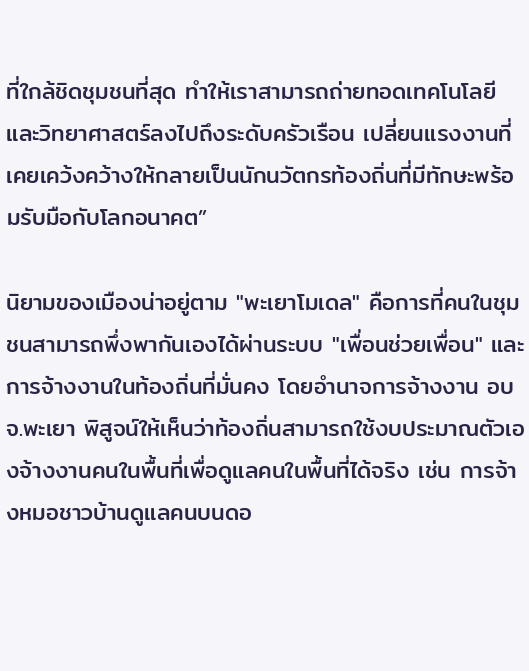ที่ใกล้ชิดชุมชนที่สุด ทำให้เราสามารถถ่ายทอดเทคโนโลยีและวิทยาศาสตร์ลงไปถึงระดับครัวเรือน เปลี่ยนแรงงานที่เคยเคว้งคว้างให้กลายเป็นนักนวัตกรท้องถิ่นที่มีทักษะพร้อมรับมือกับโลกอนาคต”

นิยามของเมืองน่าอยู่ตาม "พะเยาโมเดล" คือการที่คนในชุมชนสามารถพึ่งพากันเองได้ผ่านระบบ "เพื่อนช่วยเพื่อน" และการจ้างงานในท้องถิ่นที่มั่นคง โดยอำนาจการจ้างงาน อบจ.พะเยา พิสูจน์ให้เห็นว่าท้องถิ่นสามารถใช้งบประมาณตัวเองจ้างงานคนในพื้นที่เพื่อดูแลคนในพื้นที่ได้จริง เช่น การจ้างหมอชาวบ้านดูแลคนบนดอ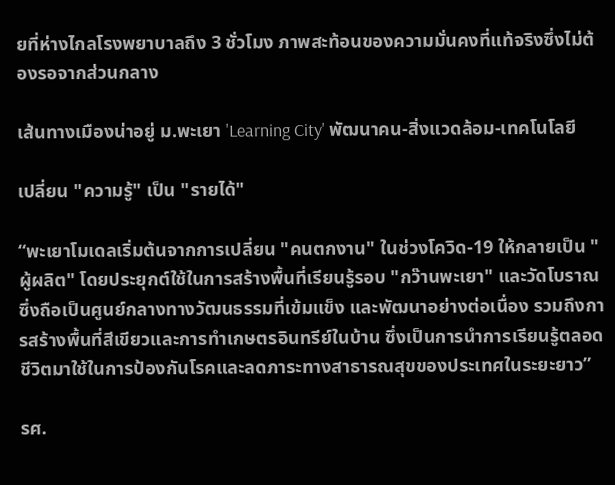ยที่ห่างไกลโรงพยาบาลถึง 3 ชั่วโมง ภาพสะท้อนของความมั่นคงที่แท้จริงซึ่งไม่ต้องรอจากส่วนกลาง

เส้นทางเมืองน่าอยู่ ม.พะเยา 'Learning City' พัฒนาคน-สิ่งแวดล้อม-เทคโนโลยี

เปลี่ยน "ความรู้" เป็น "รายได้"

“พะเยาโมเดลเริ่มต้นจากการเปลี่ยน "คนตกงาน" ในช่วงโควิด-19 ให้กลายเป็น "ผู้ผลิต" โดยประยุกต์ใช้ในการสร้างพื้นที่เรียนรู้รอบ "กว๊านพะเยา" และวัดโบราณ ซึ่งถือเป็นศูนย์กลางทางวัฒนธรรมที่เข้มแข็ง และพัฒนาอย่างต่อเนื่อง รวมถึงการสร้างพื้นที่สีเขียวและการทำเกษตรอินทรีย์ในบ้าน ซึ่งเป็นการนำการเรียนรู้ตลอดชีวิตมาใช้ในการป้องกันโรคและลดภาระทางสาธารณสุขของประเทศในระยะยาว”

รศ.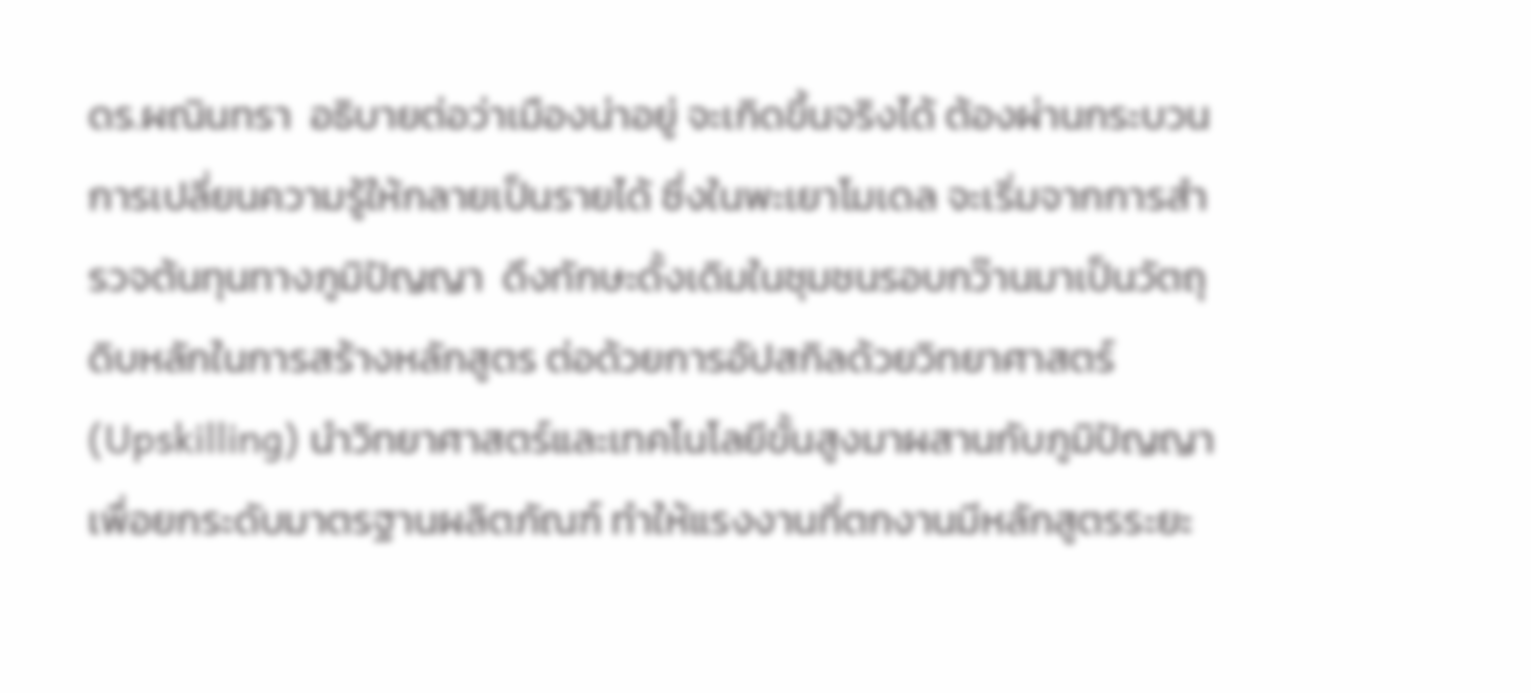ดร.ผณินทรา  อธิบายต่อว่าเมืองน่าอยู่ จะเกิดขึ้นจริงได้ ต้องผ่านกระบวนการเปลี่ยนความรู้ให้กลายเป็นรายได้ ซึ่งในพะเยาโมเดล จะเริ่มจากการสำรวจต้นทุนทางภูมิปัญญา  ดึงทักษะดั้งเดิมในชุมชนรอบกว๊านมาเป็นวัตถุดิบหลักในการสร้างหลักสูตร ต่อด้วยการอัปสกิลด้วยวิทยาศาสตร์ (Upskilling) นำวิทยาศาสตร์และเทคโนโลยีขั้นสูงมาผสานกับภูมิปัญญาเพื่อยกระดับมาตรฐานผลิตภัณฑ์ ทำให้แรงงานที่ตกงานมีหลักสูตรระยะ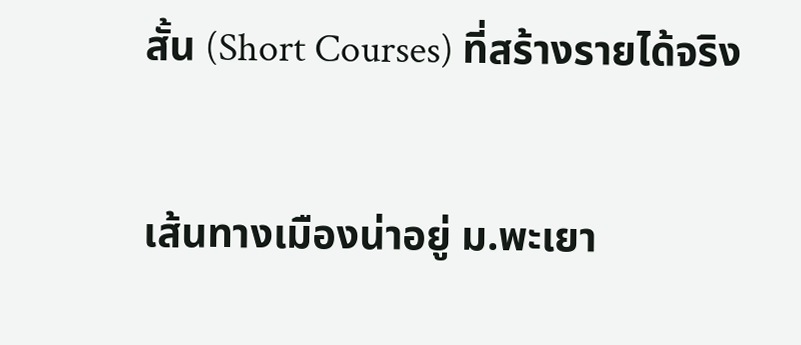สั้น (Short Courses) ที่สร้างรายได้จริง

เส้นทางเมืองน่าอยู่ ม.พะเยา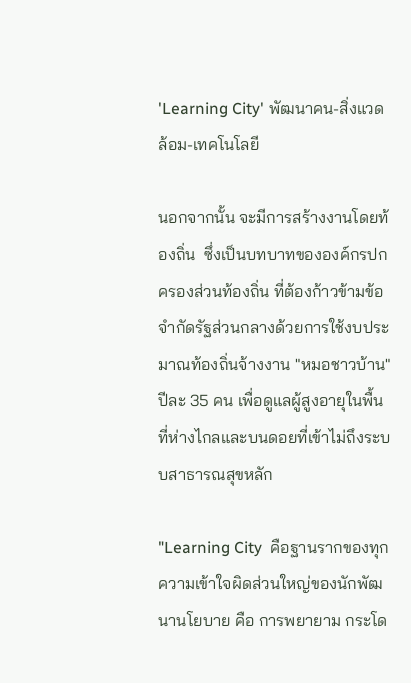'Learning City' พัฒนาคน-สิ่งแวดล้อม-เทคโนโลยี

นอกจากนั้น จะมีการสร้างงานโดยท้องถิ่น  ซึ่งเป็นบทบาทขององค์กรปกครองส่วนท้องถิ่น ที่ต้องก้าวข้ามข้อจำกัดรัฐส่วนกลางด้วยการใช้งบประมาณท้องถิ่นจ้างงาน "หมอชาวบ้าน" ปีละ 35 คน เพื่อดูแลผู้สูงอายุในพื้นที่ห่างไกลและบนดอยที่เข้าไม่ถึงระบบสาธารณสุขหลัก

"Learning City  คือฐานรากของทุกความเข้าใจผิดส่วนใหญ่ของนักพัฒนานโยบาย คือ การพยายาม กระโด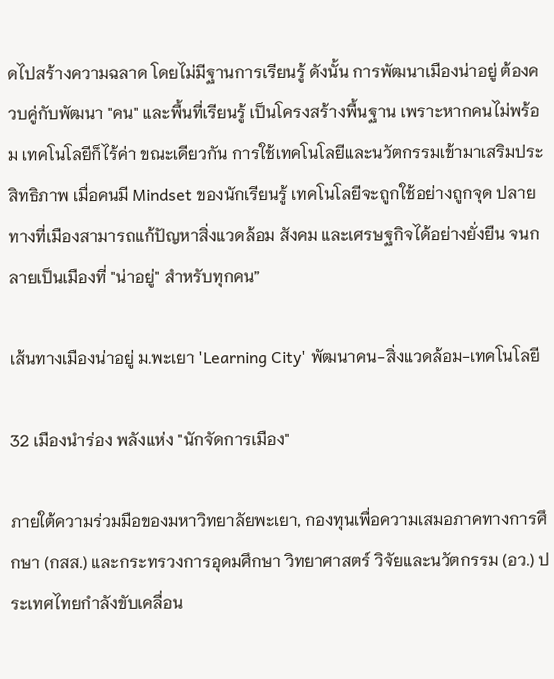ดไปสร้างความฉลาด โดยไม่มีฐานการเรียนรู้ ดังนั้น การพัฒนาเมืองน่าอยู่ ต้องควบคู่กับพัฒนา "คน" และพื้นที่เรียนรู้ เป็นโครงสร้างพื้นฐาน เพราะหากคนไม่พร้อม เทคโนโลยีก็ไร้ค่า ขณะเดียวกัน การใช้เทคโนโลยีและนวัตกรรมเข้ามาเสริมประสิทธิภาพ เมื่อคนมี Mindset ของนักเรียนรู้ เทคโนโลยีจะถูกใช้อย่างถูกจุด ปลายทางที่เมืองสามารถแก้ปัญหาสิ่งแวดล้อม สังคม และเศรษฐกิจได้อย่างยั่งยืน จนกลายเป็นเมืองที่ "น่าอยู่" สำหรับทุกคน”

เส้นทางเมืองน่าอยู่ ม.พะเยา 'Learning City' พัฒนาคน-สิ่งแวดล้อม-เทคโนโลยี

32 เมืองนำร่อง พลังแห่ง "นักจัดการเมือง"

ภายใต้ความร่วมมือของมหาวิทยาลัยพะเยา, กองทุนเพื่อความเสมอภาคทางการศึกษา (กสส.) และกระทรวงการอุดมศึกษา วิทยาศาสตร์ วิจัยและนวัตกรรม (อว.) ประเทศไทยกำลังขับเคลื่อน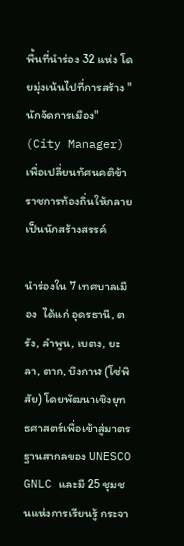พื้นที่นำร่อง 32 แห่ง โดยมุ่งเน้นไปที่การสร้าง "นักจัดการเมือง" (City Manager) เพื่อเปลี่ยนทัศนคติข้าราชการท้องถิ่นให้กลายเป็นนักสร้างสรรค์

นำร่องใน 7 เทศบาลเมือง  ได้แก่ อุดรธานี, ตรัง, ลำพูน, เบตง, ยะลา, ตาก, บึงกาฬ (โซ่พิสัย) โดยพัฒนาเชิงยุทธศาสตร์เพื่อเข้าสู่มาตรฐานสากลของ UNESCO GNLC และมี 25 ชุมชนแห่งการเรียนรู้ กระจา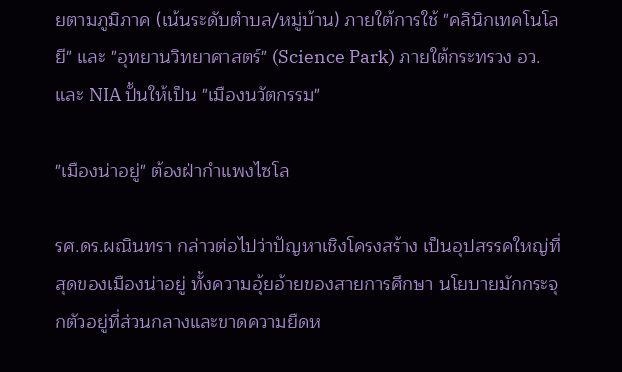ยตามภูมิภาค (เน้นระดับตำบล/หมู่บ้าน) ภายใต้การใช้ "คลินิกเทคโนโลยี" และ "อุทยานวิทยาศาสตร์" (Science Park) ภายใต้กระทรวง อว. และ NIA ปั้นให้เป็น "เมืองนวัตกรรม"

"เมืองน่าอยู่" ต้องฝ่ากำแพงไซโล

รศ.ดร.ผณินทรา กล่าวต่อไปว่าปัญหาเชิงโครงสร้าง เป็นอุปสรรคใหญ่ที่สุดของเมืองน่าอยู่ ทั้งความอุ้ยอ้ายของสายการศึกษา นโยบายมักกระจุกตัวอยู่ที่ส่วนกลางและขาดความยืดห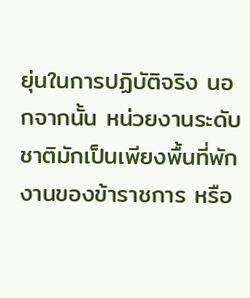ยุ่นในการปฏิบัติจริง นอกจากนั้น หน่วยงานระดับชาติมักเป็นเพียงพื้นที่พักงานของข้าราชการ หรือ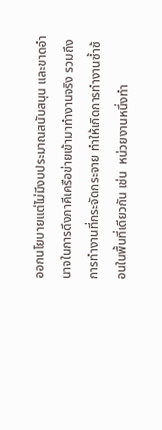ออกนโยบายแต่ไม่มีงบประมาณสนับสนุน และขาดอำนาจในการดึงภาคีเครือข่ายเข้ามาทำงานจริง รวมถึงการทำงานที่กระจัดกระจาย ทำให้เกิดการทำงานซ้ำซ้อนในพื้นที่เดียวกัน เช่น  หน่วยงานหนึ่งทำ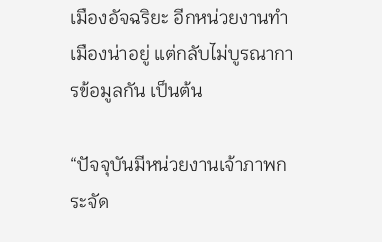เมืองอัจฉริยะ อีกหน่วยงานทำเมืองน่าอยู่ แต่กลับไม่บูรณาการข้อมูลกัน เป็นต้น

“ปัจจุบันมีหน่วยงานเจ้าภาพกระจัด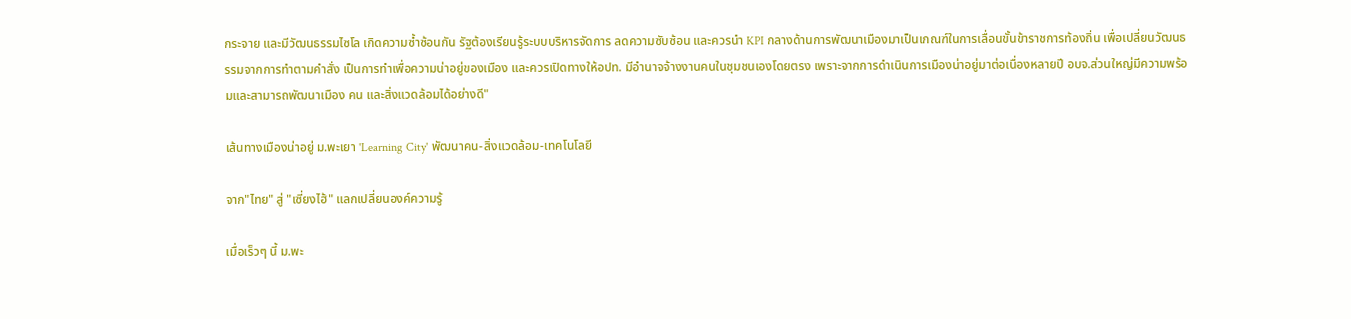กระจาย และมีวัฒนธรรมไซโล เกิดความซ้ำซ้อนกัน รัฐต้องเรียนรู้ระบบบริหารจัดการ ลดความซับซ้อน และควรนำ KPI กลางด้านการพัฒนาเมืองมาเป็นเกณฑ์ในการเลื่อนขั้นข้าราชการท้องถิ่น เพื่อเปลี่ยนวัฒนธรรมจากการทำตามคำสั่ง เป็นการทำเพื่อความน่าอยู่ของเมือง และควรเปิดทางให้อปท. มีอำนาจจ้างงานคนในชุมชนเองโดยตรง เพราะจากการดำเนินการเมืองน่าอยู่มาต่อเนื่องหลายปี อบจ.ส่วนใหญ่มีความพร้อมและสามารถพัฒนาเมือง คน และสิ่งแวดล้อมได้อย่างดี"

เส้นทางเมืองน่าอยู่ ม.พะเยา 'Learning City' พัฒนาคน-สิ่งแวดล้อม-เทคโนโลยี

จาก"ไทย" สู่ "เซี่ยงไฮ้" แลกเปลี่ยนองค์ความรู้

เมื่อเร็วๆ นี้ ม.พะ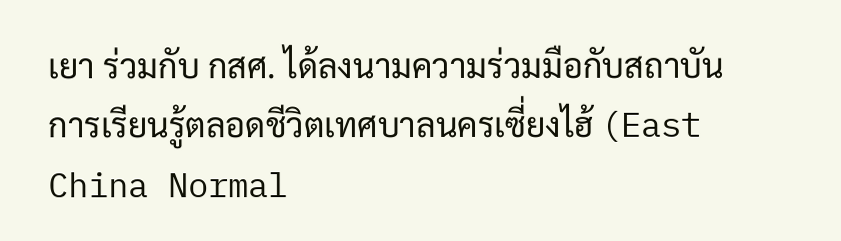เยา ร่วมกับ กสศ. ได้ลงนามความร่วมมือกับสถาบันการเรียนรู้ตลอดชีวิตเทศบาลนครเซี่ยงไฮ้ (East China Normal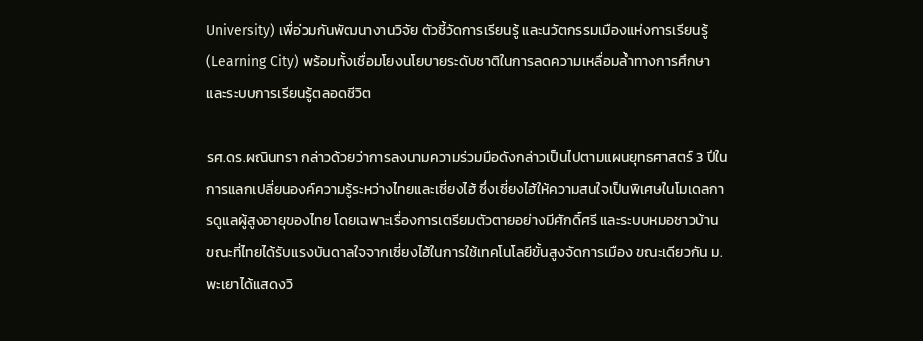University) เพื่อ่วมกันพัฒนางานวิจัย ตัวชี้วัดการเรียนรู้ และนวัตกรรมเมืองแห่งการเรียนรู้ (Learning City) พร้อมทั้งเชื่อมโยงนโยบายระดับชาติในการลดความเหลื่อมล้ำทางการศึกษา และระบบการเรียนรู้ตลอดชีวิต

รศ.ดร.ผณินทรา กล่าวด้วยว่าการลงนามความร่วมมือดังกล่าวเป็นไปตามแผนยุทธศาสตร์ 3 ปีในการแลกเปลี่ยนองค์ความรู้ระหว่างไทยและเซี่ยงไฮ้ ซึ่งเซี่ยงไฮ้ให้ความสนใจเป็นพิเศษในโมเดลการดูแลผู้สูงอายุของไทย โดยเฉพาะเรื่องการเตรียมตัวตายอย่างมีศักดิ์ศรี และระบบหมอชาวบ้าน ขณะที่ไทยได้รับแรงบันดาลใจจากเซี่ยงไฮ้ในการใช้เทคโนโลยีขั้นสูงจัดการเมือง ขณะเดียวกัน ม.พะเยาได้แสดงวิ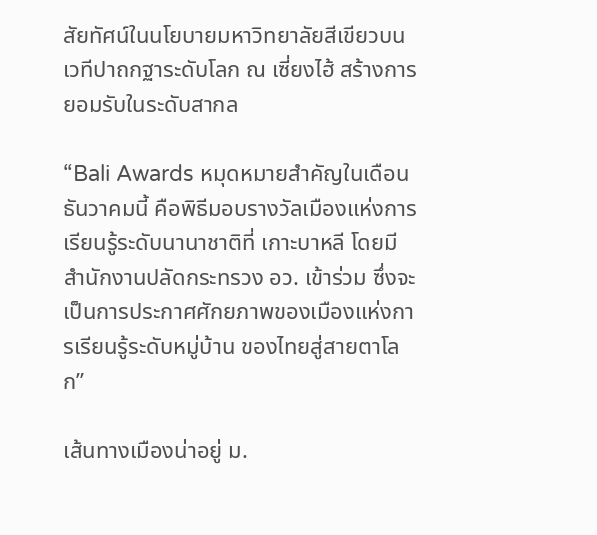สัยทัศน์ในนโยบายมหาวิทยาลัยสีเขียวบนเวทีปาถกฐาระดับโลก ณ เซี่ยงไฮ้ สร้างการยอมรับในระดับสากล

“Bali Awards หมุดหมายสำคัญในเดือนธันวาคมนี้ คือพิธีมอบรางวัลเมืองแห่งการเรียนรู้ระดับนานาชาติที่ เกาะบาหลี โดยมีสำนักงานปลัดกระทรวง อว. เข้าร่วม ซึ่งจะเป็นการประกาศศักยภาพของเมืองแห่งการเรียนรู้ระดับหมู่บ้าน ของไทยสู่สายตาโลก”

เส้นทางเมืองน่าอยู่ ม.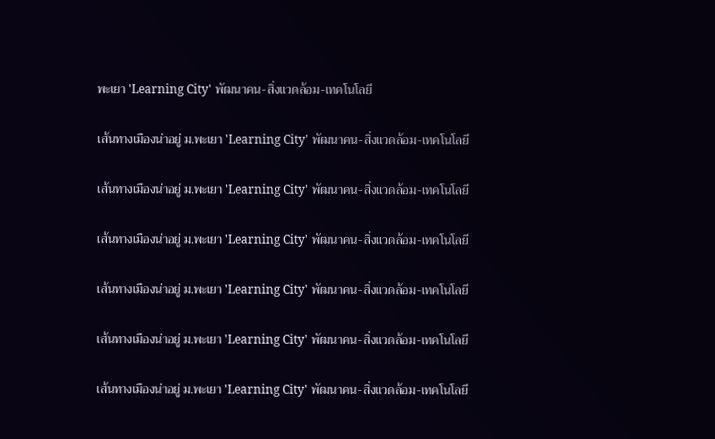พะเยา 'Learning City' พัฒนาคน-สิ่งแวดล้อม-เทคโนโลยี

เส้นทางเมืองน่าอยู่ ม.พะเยา 'Learning City' พัฒนาคน-สิ่งแวดล้อม-เทคโนโลยี

เส้นทางเมืองน่าอยู่ ม.พะเยา 'Learning City' พัฒนาคน-สิ่งแวดล้อม-เทคโนโลยี

เส้นทางเมืองน่าอยู่ ม.พะเยา 'Learning City' พัฒนาคน-สิ่งแวดล้อม-เทคโนโลยี

เส้นทางเมืองน่าอยู่ ม.พะเยา 'Learning City' พัฒนาคน-สิ่งแวดล้อม-เทคโนโลยี

เส้นทางเมืองน่าอยู่ ม.พะเยา 'Learning City' พัฒนาคน-สิ่งแวดล้อม-เทคโนโลยี

เส้นทางเมืองน่าอยู่ ม.พะเยา 'Learning City' พัฒนาคน-สิ่งแวดล้อม-เทคโนโลยี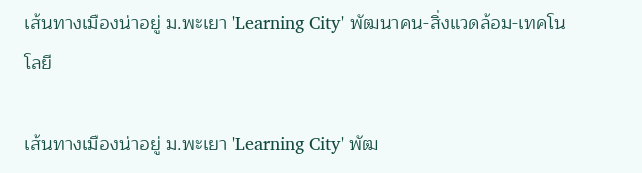เส้นทางเมืองน่าอยู่ ม.พะเยา 'Learning City' พัฒนาคน-สิ่งแวดล้อม-เทคโนโลยี

เส้นทางเมืองน่าอยู่ ม.พะเยา 'Learning City' พัฒ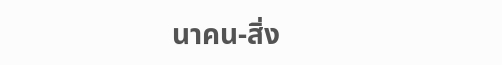นาคน-สิ่ง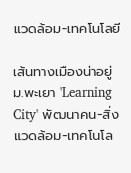แวดล้อม-เทคโนโลยี

เส้นทางเมืองน่าอยู่ ม.พะเยา 'Learning City' พัฒนาคน-สิ่งแวดล้อม-เทคโนโล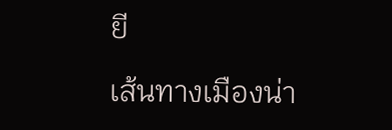ยี

เส้นทางเมืองน่า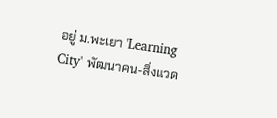อยู่ ม.พะเยา 'Learning City' พัฒนาคน-สิ่งแวด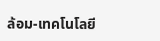ล้อม-เทคโนโลยี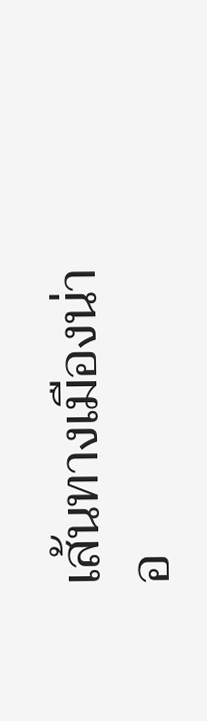เส้นทางเมืองน่าอ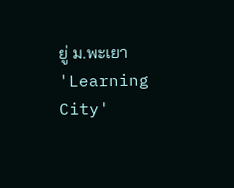ยู่ ม.พะเยา 'Learning City'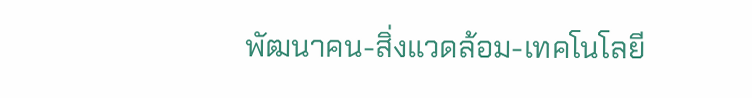พัฒนาคน-สิ่งแวดล้อม-เทคโนโลยี